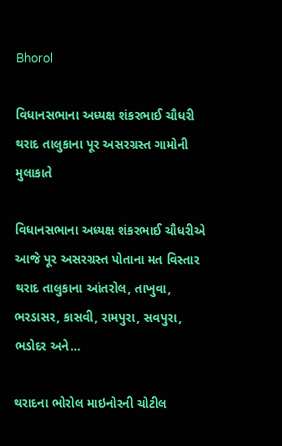Bhorol

વિધાનસભાના અધ્યક્ષ શંકરભાઈ ચૌધરી થરાદ તાલુકાના પૂર અસરગ્રસ્ત ગામોની મુલાકાતે

વિધાનસભાના અધ્યક્ષ શંકરભાઈ ચૌધરીએ આજે પૂર અસરગ્રસ્ત પોતાના મત વિસ્તાર થરાદ તાલુકાના આંતરોલ, તાખુવા, ભરડાસર, કાસવી, રામપુરા, સવપુરા, ભડોદર અને…

થરાદના ભોરોલ માઇનોરની ચોટીલ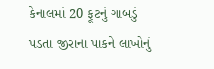કેનાલમાં 20 ફૂટનું ગાબડું પડતા જીરાના પાકને લાખોનું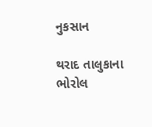નુકસાન

થરાદ તાલુકાના ભોરોલ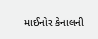માઈનોર કેનાલની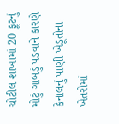ચોટીલ શાખામાં 20 ફૂટનું મોટું ગાબડું પડવાને કારણે કેનાલનું પાણી ખેડૂતોના ખેતરોમાં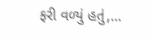ફરી વળ્યું હતું,…